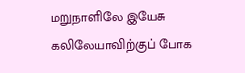மறுநாளிலே இயேசு கலிலேயாவிற்குப் போக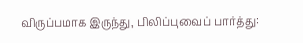விருப்பமாக இருந்து, பிலிப்புவைப் பார்த்து: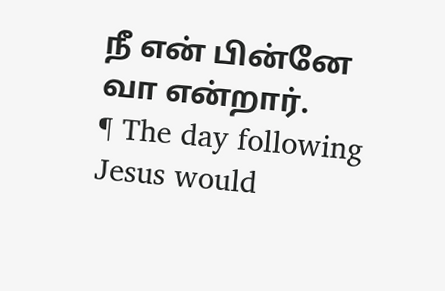நீ என் பின்னே வா என்றார்.
¶ The day following Jesus would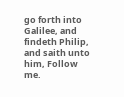go forth into Galilee, and findeth Philip, and saith unto him, Follow me.